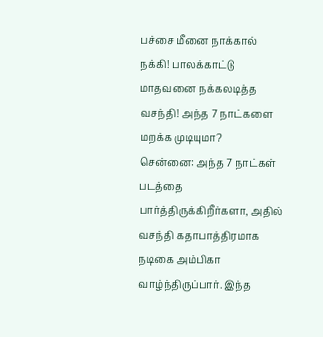பச்சை மீனை நாக்கால் நக்கி! பாலக்காட்டு மாதவனை நக்கலடித்த வசந்தி! அந்த 7 நாட்களை மறக்க முடியுமா?
சென்னை: அந்த 7 நாட்கள் படத்தை பார்த்திருக்கிறீர்களா, அதில் வசந்தி கதாபாத்திரமாக நடிகை அம்பிகா வாழ்ந்திருப்பார். இந்த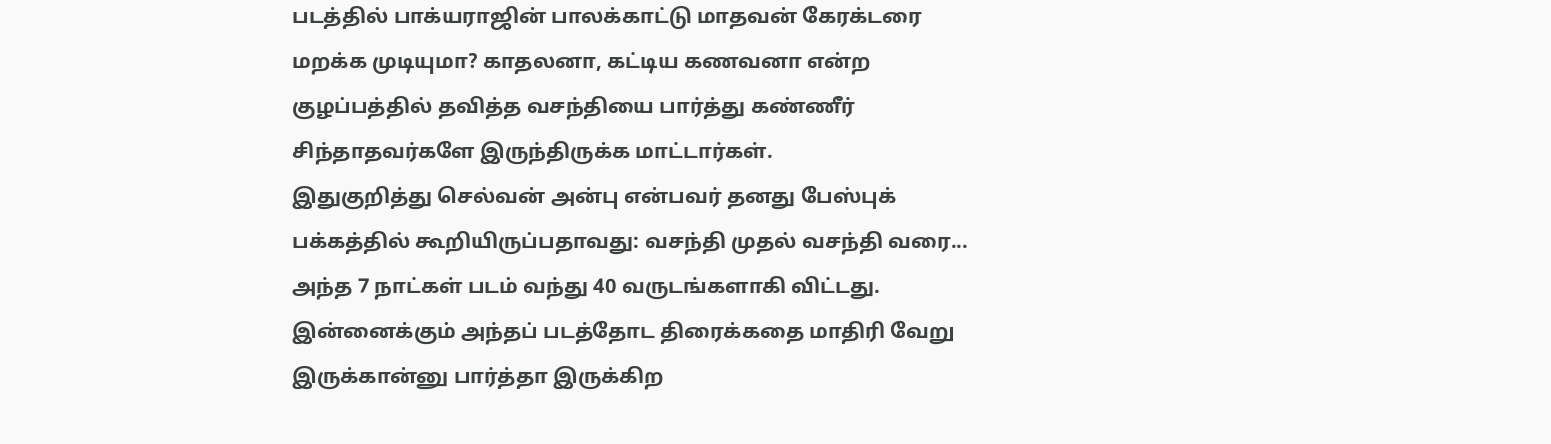படத்தில் பாக்யராஜின் பாலக்காட்டு மாதவன் கேரக்டரை மறக்க முடியுமா? காதலனா, கட்டிய கணவனா என்ற குழப்பத்தில் தவித்த வசந்தியை பார்த்து கண்ணீர் சிந்தாதவர்களே இருந்திருக்க மாட்டார்கள்.
இதுகுறித்து செல்வன் அன்பு என்பவர் தனது பேஸ்புக் பக்கத்தில் கூறியிருப்பதாவது: வசந்தி முதல் வசந்தி வரை... அந்த 7 நாட்கள் படம் வந்து 40 வருடங்களாகி விட்டது. இன்னைக்கும் அந்தப் படத்தோட திரைக்கதை மாதிரி வேறு இருக்கான்னு பார்த்தா இருக்கிற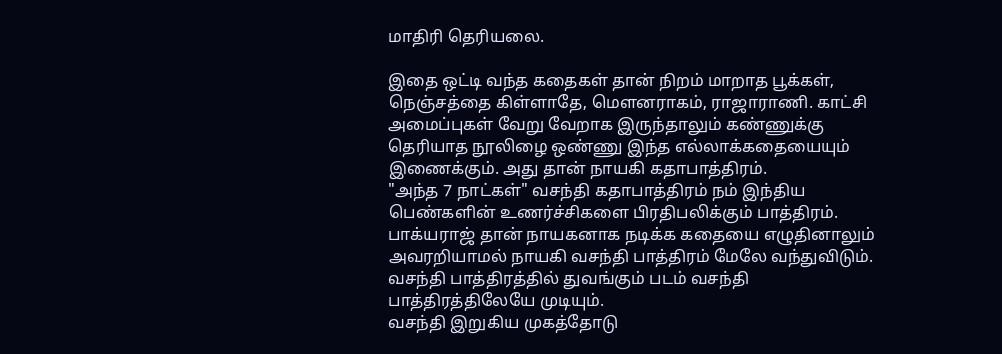மாதிரி தெரியலை.

இதை ஒட்டி வந்த கதைகள் தான் நிறம் மாறாத பூக்கள், நெஞ்சத்தை கிள்ளாதே, மௌனராகம், ராஜாராணி. காட்சி அமைப்புகள் வேறு வேறாக இருந்தாலும் கண்ணுக்கு தெரியாத நூலிழை ஒண்ணு இந்த எல்லாக்கதையையும் இணைக்கும். அது தான் நாயகி கதாபாத்திரம்.
"அந்த 7 நாட்கள்" வசந்தி கதாபாத்திரம் நம் இந்திய பெண்களின் உணர்ச்சிகளை பிரதிபலிக்கும் பாத்திரம். பாக்யராஜ் தான் நாயகனாக நடிக்க கதையை எழுதினாலும் அவரறியாமல் நாயகி வசந்தி பாத்திரம் மேலே வந்துவிடும். வசந்தி பாத்திரத்தில் துவங்கும் படம் வசந்தி பாத்திரத்திலேயே முடியும்.
வசந்தி இறுகிய முகத்தோடு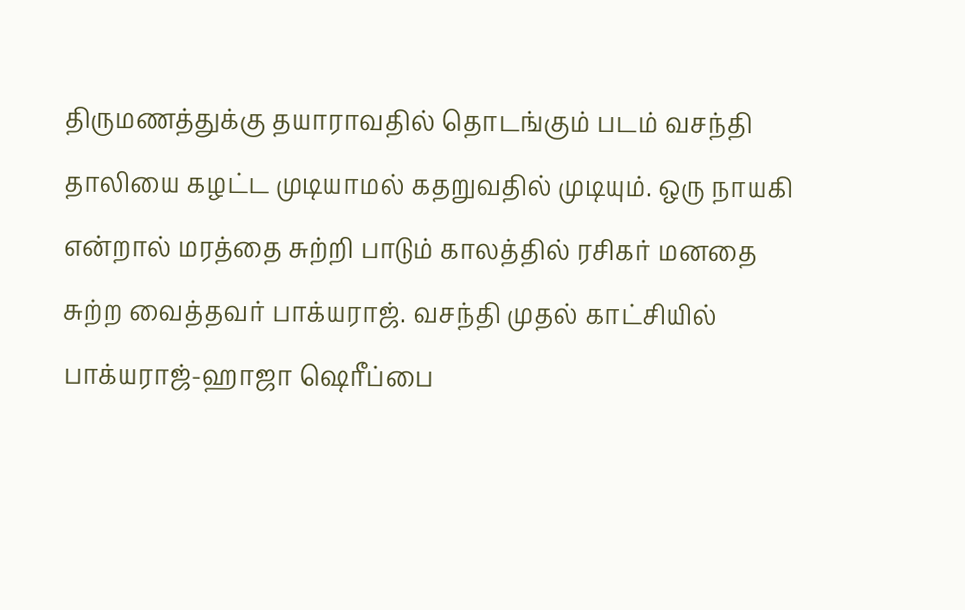திருமணத்துக்கு தயாராவதில் தொடங்கும் படம் வசந்தி தாலியை கழட்ட முடியாமல் கதறுவதில் முடியும். ஒரு நாயகி என்றால் மரத்தை சுற்றி பாடும் காலத்தில் ரசிகர் மனதை சுற்ற வைத்தவர் பாக்யராஜ். வசந்தி முதல் காட்சியில் பாக்யராஜ்-ஹாஜா ஷெரீப்பை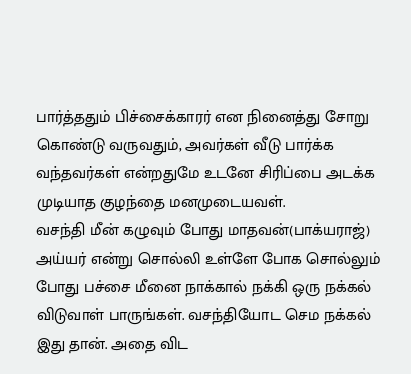பார்த்ததும் பிச்சைக்காரர் என நினைத்து சோறு கொண்டு வருவதும், அவர்கள் வீடு பார்க்க வந்தவர்கள் என்றதுமே உடனே சிரிப்பை அடக்க முடியாத குழந்தை மனமுடையவள்.
வசந்தி மீன் கழுவும் போது மாதவன்(பாக்யராஜ்) அய்யர் என்று சொல்லி உள்ளே போக சொல்லும் போது பச்சை மீனை நாக்கால் நக்கி ஒரு நக்கல் விடுவாள் பாருங்கள். வசந்தியோட செம நக்கல் இது தான். அதை விட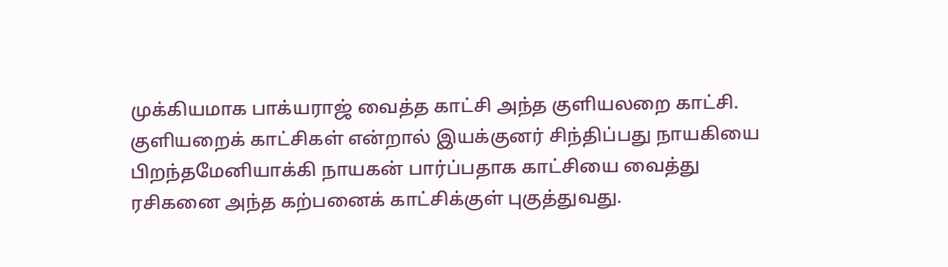முக்கியமாக பாக்யராஜ் வைத்த காட்சி அந்த குளியலறை காட்சி.
குளியறைக் காட்சிகள் என்றால் இயக்குனர் சிந்திப்பது நாயகியை பிறந்தமேனியாக்கி நாயகன் பார்ப்பதாக காட்சியை வைத்து ரசிகனை அந்த கற்பனைக் காட்சிக்குள் புகுத்துவது.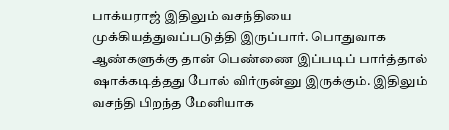பாக்யராஜ் இதிலும் வசந்தியை முக்கியத்துவப்படுத்தி இருப்பார். பொதுவாக ஆண்களுக்கு தான் பெண்ணை இப்படிப் பார்த்தால் ஷாக்கடித்தது போல் விர்ருன்னு இருக்கும். இதிலும் வசந்தி பிறந்த மேனியாக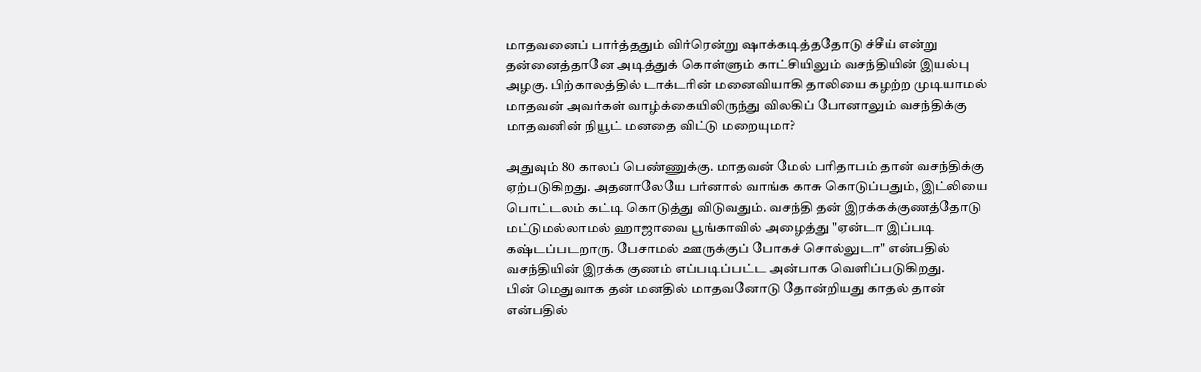மாதவனைப் பார்த்ததும் விர்ரென்று ஷாக்கடித்ததோடு ச்சீய் என்று தன்னைத்தானே அடித்துக் கொள்ளும் காட்சியிலும் வசந்தியின் இயல்பு அழகு. பிற்காலத்தில் டாக்டரின் மனைவியாகி தாலியை கழற்ற முடியாமல் மாதவன் அவர்கள் வாழ்க்கையிலிருந்து விலகிப் போனாலும் வசந்திக்கு மாதவனின் நியூட் மனதை விட்டு மறையுமா?

அதுவும் 80 காலப் பெண்ணுக்கு. மாதவன் மேல் பரிதாபம் தான் வசந்திக்கு ஏற்படுகிறது. அதனாலேயே பர்னால் வாங்க காசு கொடுப்பதும், இட்லியை பொட்டலம் கட்டி கொடுத்து விடுவதும். வசந்தி தன் இரக்கக்குணத்தோடு மட்டுமல்லாமல் ஹாஜாவை பூங்காவில் அழைத்து "ஏன்டா இப்படி கஷ்டப்படறாரு. பேசாமல் ஊருக்குப் போகச் சொல்லுடா" என்பதில் வசந்தியின் இரக்க குணம் எப்படிப்பட்ட அன்பாக வெளிப்படுகிறது.
பின் மெதுவாக தன் மனதில் மாதவனோடு தோன்றியது காதல் தான் என்பதில்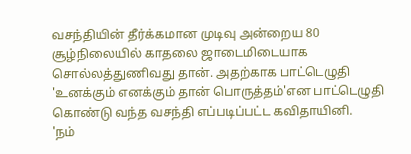வசந்தியின் தீர்க்கமான முடிவு அன்றைய 80 சூழ்நிலையில் காதலை ஜாடைமிடையாக சொல்லத்துணிவது தான். அதற்காக பாட்டெழுதி 'உனக்கும் எனக்கும் தான் பொருத்தம்'என பாட்டெழுதி கொண்டு வந்த வசந்தி எப்படிப்பட்ட கவிதாயினி.
'நம்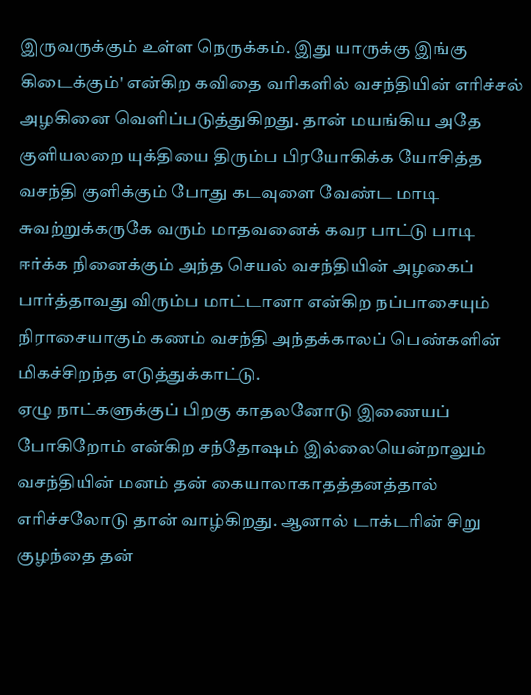இருவருக்கும் உள்ள நெருக்கம். இது யாருக்கு இங்கு கிடைக்கும்' என்கிற கவிதை வரிகளில் வசந்தியின் எரிச்சல் அழகினை வெளிப்படுத்துகிறது. தான் மயங்கிய அதே குளியலறை யுக்தியை திரும்ப பிரயோகிக்க யோசித்த வசந்தி குளிக்கும் போது கடவுளை வேண்ட மாடி சுவற்றுக்கருகே வரும் மாதவனைக் கவர பாட்டு பாடி ஈர்க்க நினைக்கும் அந்த செயல் வசந்தியின் அழகைப் பார்த்தாவது விரும்ப மாட்டானா என்கிற நப்பாசையும் நிராசையாகும் கணம் வசந்தி அந்தக்காலப் பெண்களின் மிகச்சிறந்த எடுத்துக்காட்டு.
ஏழு நாட்களுக்குப் பிறகு காதலனோடு இணையப் போகிறோம் என்கிற சந்தோஷம் இல்லையென்றாலும் வசந்தியின் மனம் தன் கையாலாகாதத்தனத்தால் எரிச்சலோடு தான் வாழ்கிறது. ஆனால் டாக்டரின் சிறு குழந்தை தன்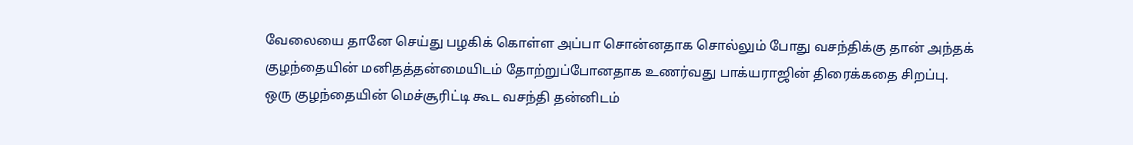வேலையை தானே செய்து பழகிக் கொள்ள அப்பா சொன்னதாக சொல்லும் போது வசந்திக்கு தான் அந்தக் குழந்தையின் மனிதத்தன்மையிடம் தோற்றுப்போனதாக உணர்வது பாக்யராஜின் திரைக்கதை சிறப்பு.
ஒரு குழந்தையின் மெச்சூரிட்டி கூட வசந்தி தன்னிடம்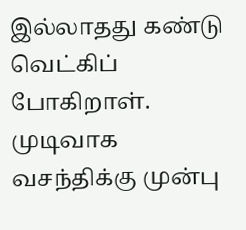இல்லாதது கண்டு வெட்கிப் போகிறாள். முடிவாக வசந்திக்கு முன்பு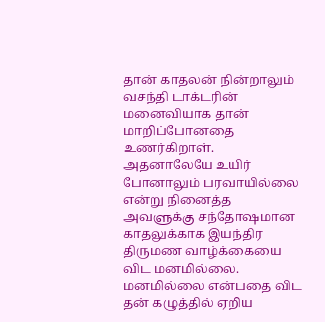தான் காதலன் நின்றாலும் வசந்தி டாக்டரின் மனைவியாக தான் மாறிப்போனதை உணர்கிறாள். அதனாலேயே உயிர் போனாலும் பரவாயில்லை என்று நினைத்த அவளுக்கு சந்தோஷமான காதலுக்காக இயந்திர திருமண வாழ்க்கையை விட மனமில்லை.
மனமில்லை என்பதை விட தன் கழுத்தில் ஏறிய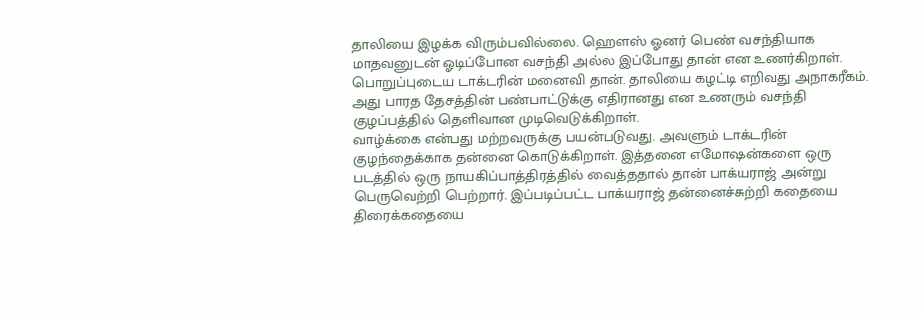தாலியை இழக்க விரும்பவில்லை. ஹௌஸ் ஓனர் பெண் வசந்தியாக மாதவனுடன் ஓடிப்போன வசந்தி அல்ல இப்போது தான் என உணர்கிறாள். பொறுப்புடைய டாக்டரின் மனைவி தான். தாலியை கழட்டி எறிவது அநாகரீகம். அது பாரத தேசத்தின் பண்பாட்டுக்கு எதிரானது என உணரும் வசந்தி குழப்பத்தில் தெளிவான முடிவெடுக்கிறாள்.
வாழ்க்கை என்பது மற்றவருக்கு பயன்படுவது. அவளும் டாக்டரின் குழந்தைக்காக தன்னை கொடுக்கிறாள். இத்தனை எமோஷன்களை ஒரு படத்தில் ஒரு நாயகிப்பாத்திரத்தில் வைத்ததால் தான் பாக்யராஜ் அன்று பெருவெற்றி பெற்றார். இப்படிப்பட்ட பாக்யராஜ் தன்னைச்சுற்றி கதையை திரைக்கதையை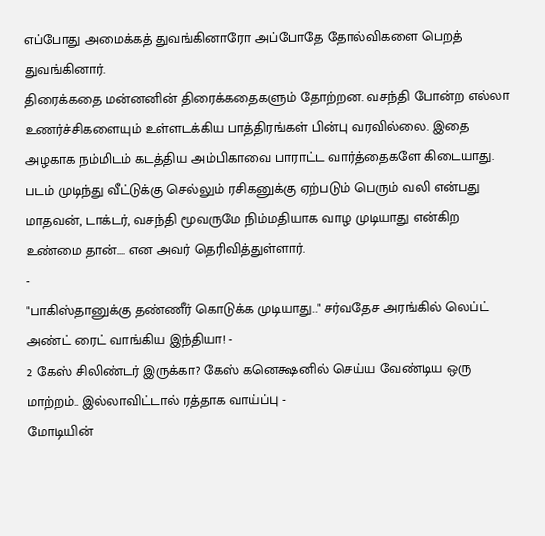எப்போது அமைக்கத் துவங்கினாரோ அப்போதே தோல்விகளை பெறத் துவங்கினார்.
திரைக்கதை மன்னனின் திரைக்கதைகளும் தோற்றன. வசந்தி போன்ற எல்லா உணர்ச்சிகளையும் உள்ளடக்கிய பாத்திரங்கள் பின்பு வரவில்லை. இதை அழகாக நம்மிடம் கடத்திய அம்பிகாவை பாராட்ட வார்த்தைகளே கிடையாது. படம் முடிந்து வீட்டுக்கு செல்லும் ரசிகனுக்கு ஏற்படும் பெரும் வலி என்பது மாதவன், டாக்டர், வசந்தி மூவருமே நிம்மதியாக வாழ முடியாது என்கிற உண்மை தான்.... என அவர் தெரிவித்துள்ளார்.
-
"பாகிஸ்தானுக்கு தண்ணீர் கொடுக்க முடியாது.." சர்வதேச அரங்கில் லெப்ட் அண்ட் ரைட் வாங்கிய இந்தியா! -
2 கேஸ் சிலிண்டர் இருக்கா? கேஸ் கனெக்ஷனில் செய்ய வேண்டிய ஒரு மாற்றம்.. இல்லாவிட்டால் ரத்தாக வாய்ப்பு -
மோடியின்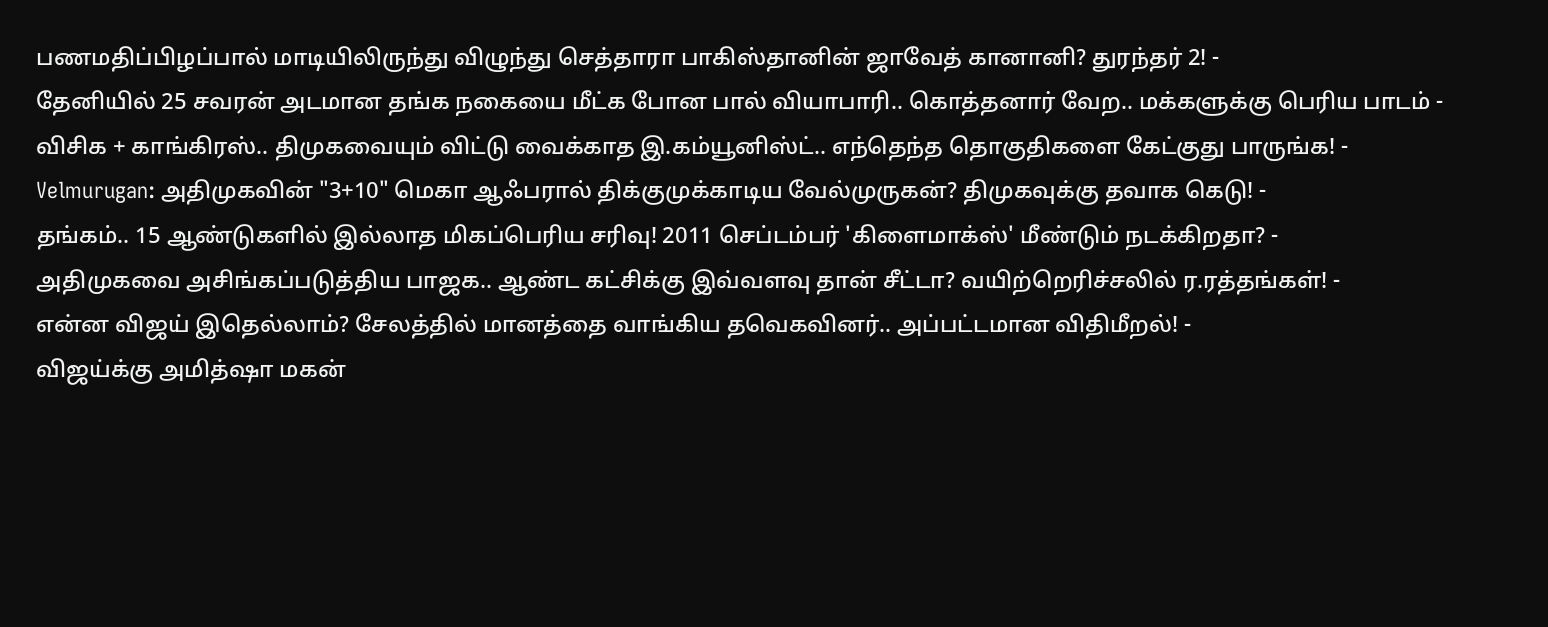பணமதிப்பிழப்பால் மாடியிலிருந்து விழுந்து செத்தாரா பாகிஸ்தானின் ஜாவேத் கானானி? துரந்தர் 2! -
தேனியில் 25 சவரன் அடமான தங்க நகையை மீட்க போன பால் வியாபாரி.. கொத்தனார் வேற.. மக்களுக்கு பெரிய பாடம் -
விசிக + காங்கிரஸ்.. திமுகவையும் விட்டு வைக்காத இ.கம்யூனிஸ்ட்.. எந்தெந்த தொகுதிகளை கேட்குது பாருங்க! -
Velmurugan: அதிமுகவின் "3+10" மெகா ஆஃபரால் திக்குமுக்காடிய வேல்முருகன்? திமுகவுக்கு தவாக கெடு! -
தங்கம்.. 15 ஆண்டுகளில் இல்லாத மிகப்பெரிய சரிவு! 2011 செப்டம்பர் 'கிளைமாக்ஸ்' மீண்டும் நடக்கிறதா? -
அதிமுகவை அசிங்கப்படுத்திய பாஜக.. ஆண்ட கட்சிக்கு இவ்வளவு தான் சீட்டா? வயிற்றெரிச்சலில் ர.ரத்தங்கள்! -
என்ன விஜய் இதெல்லாம்? சேலத்தில் மானத்தை வாங்கிய தவெகவினர்.. அப்பட்டமான விதிமீறல்! -
விஜய்க்கு அமித்ஷா மகன்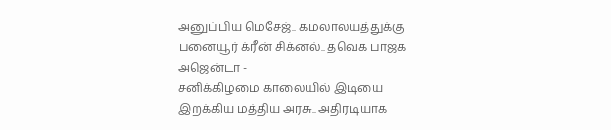அனுப்பிய மெசேஜ்.. கமலாலயத்துக்கு பனையூர் க்ரீன் சிக்னல்.. தவெக பாஜக அஜென்டா -
சனிக்கிழமை காலையில் இடியை இறக்கிய மத்திய அரசு.. அதிரடியாக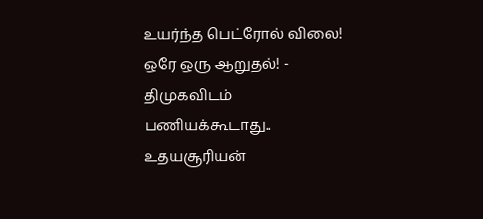உயர்ந்த பெட்ரோல் விலை! ஒரே ஒரு ஆறுதல்! -
திமுகவிடம் பணியக்கூடாது.. உதயசூரியன்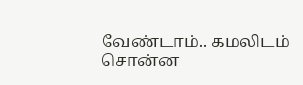வேண்டாம்.. கமலிடம் சொன்ன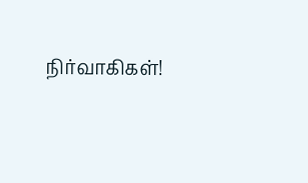நிர்வாகிகள்!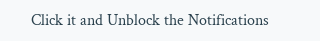Click it and Unblock the Notifications